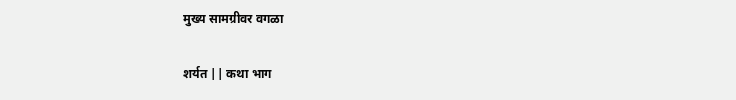मुख्य सामग्रीवर वगळा

शर्यत || कथा भाग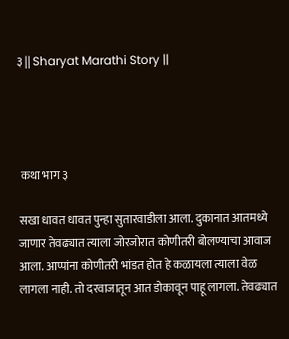३ || Sharyat Marathi Story ||




 कथा भाग ३

सखा धावत धावत पुन्हा सुतारवाडीला आला. दुकानात आतमध्ये जाणार तेवढ्यात त्याला जोरजोरात कोणीतरी बोलण्याचा आवाज आला. आप्पांना कोणीतरी भांडत होत हे कळायला त्याला वेळ लागला नाही. तो दरवाजातून आत डोकावून पाहू लागला. तेवढ्यात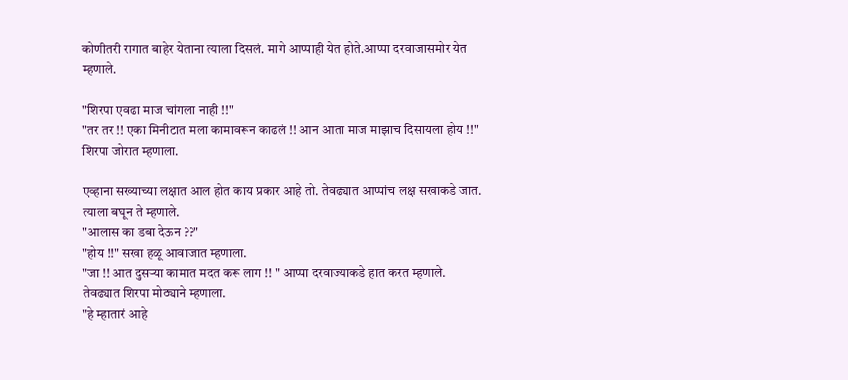कोणीतरी रागात बाहेर येताना त्याला दिसलं. मागे आप्पाही येत होते.आप्पा दरवाजासमोर येत म्हणाले.

"शिरपा एवढा माज चांगला नाही !!"
"तर तर !! एका मिनीटात मला कामावरून काढलं !! आन आता माज माझाच दिसायला होय !!" शिरपा जोरात म्हणाला.

एव्हाना सख्याच्या लक्षात आल होत काय प्रकार आहे तो. तेवढ्यात आप्पांच लक्ष सखाकडे जात. त्याला बघून ते म्हणाले.
"आलास का डबा देऊन ??"
"होय !!" सखा हळू आवाजात म्हणाला.
"जा !! आत दुसऱ्या कामात मदत करू लाग !! " आप्पा दरवाज्याकडे हात करत म्हणाले.
तेवढ्यात शिरपा मोठ्याने म्हणाला.
"हे म्हातारं आहे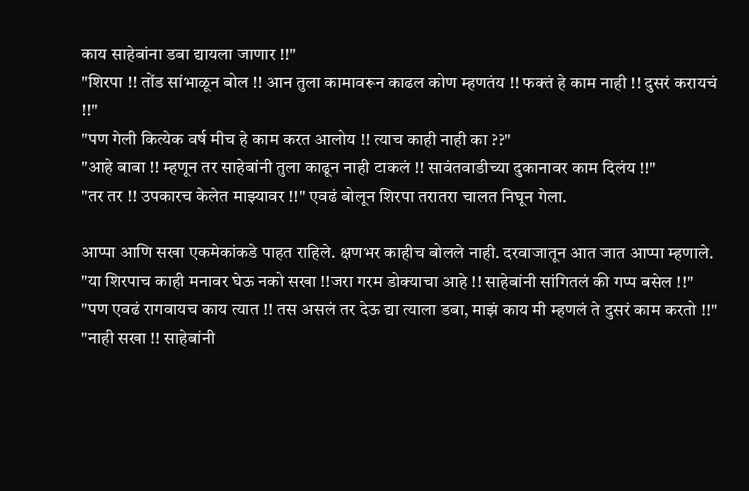काय साहेबांना डबा द्यायला जाणार !!"
"शिरपा !! तोंड सांभाळून बोल !! आन तुला कामावरून काढल कोण म्हणतंय !! फक्तं हे काम नाही !! दुसरं करायचं !!"
"पण गेली कित्येक वर्ष मीच हे काम करत आलोय !! त्याच काही नाही का ??"
"आहे बाबा !! म्हणून तर साहेबांनी तुला काढून नाही टाकलं !! सावंतवाडीच्या दुकानावर काम दिलंय !!"
"तर तर !! उपकारच केलेत माझ्यावर !!" एवढं बोलून शिरपा तरातरा चालत निघून गेला.

आप्पा आणि सखा एकमेकांकडे पाहत राहिले. क्षणभर काहीच बोलले नाही. दरवाजातून आत जात आप्पा म्हणाले.
"या शिरपाच काही मनावर घेऊ नको सखा !!जरा गरम डोक्याचा आहे !! साहेबांनी सांगितलं की गप्प बसेल !!"
"पण एवढं रागवायच काय त्यात !! तस असलं तर देऊ द्या त्याला डबा, माझं काय मी म्हणलं ते दुसरं काम करतो !!"
"नाही सखा !! साहेबांनी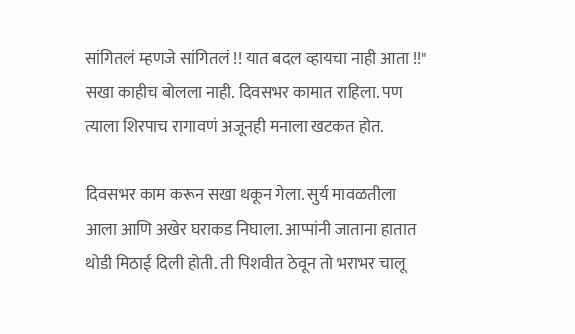सांगितलं म्हणजे सांगितलं !! यात बदल व्हायचा नाही आता !!"
सखा काहीच बोलला नाही. दिवसभर कामात राहिला. पण त्याला शिरपाच रागावणं अजूनही मनाला खटकत होत.

दिवसभर काम करून सखा थकून गेला. सुर्य मावळतीला आला आणि अखेर घराकड निघाला. आप्पांनी जाताना हातात थोडी मिठाई दिली होती. ती पिशवीत ठेवून तो भराभर चालू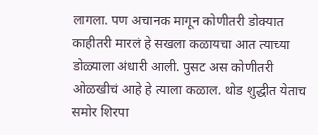लागला. पण अचानक मागून कोणीतरी डोक्यात काहीतरी मारलं हे सखला कळायचा आत त्याच्या डोळ्याला अंधारी आली. पुसट अस कोणीतरी ओळखीचं आहे हे त्याला कळाल. थोड शुद्धीत येताच समोर शिरपा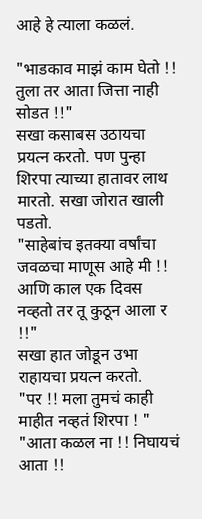आहे हे त्याला कळलं.

"भाडकाव माझं काम घेतो !! तुला तर आता जित्ता नाही सोडत !!"
सखा कसाबस उठायचा प्रयत्न करतो. पण पुन्हा शिरपा त्याच्या हातावर लाथ मारतो. सखा जोरात खाली पडतो.
"साहेबांच इतक्या वर्षांचा जवळचा माणूस आहे मी !! आणि काल एक दिवस नव्हतो तर तू कुठून आला र !!"
सखा हात जोडून उभा राहायचा प्रयत्न करतो.
"पर !! मला तुमचं काही माहीत नव्हतं शिरपा ! "
"आता कळल ना !! निघायचं आता !!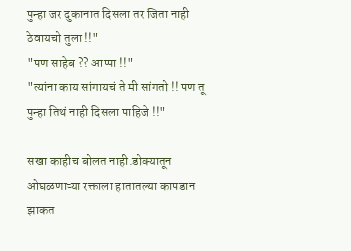पुन्हा जर दुकानात दिसला तर जिता नाही ठेवायचो तुला !!"
"पण साहेब ?? आप्पा !!"
"त्यांना काय सांगायचं ते मी सांगतो !! पण तू पुन्हा तिथं नाही दिसला पाहिजे !!"

सखा काहीच बोलत नाही.डोक्यातून ओघळणाऱ्या रक्ताला हातातल्या कापडान झाकत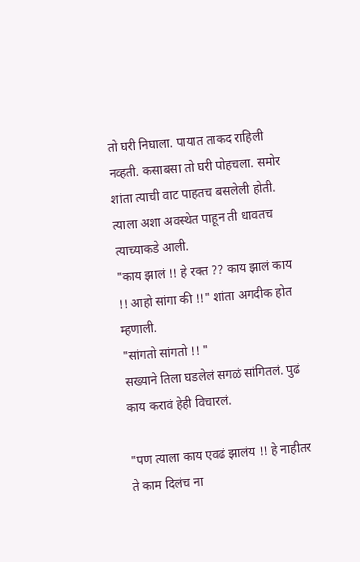तो घरी निघाला. पायात ताकद राहिली नव्हती. कसाबसा तो घरी पोहचला. समोर शांता त्याची वाट पाहतच बसलेली होती. त्याला अशा अवस्थेत पाहून ती धावतच त्याच्याकडे आली.
"काय झालं !! हे रक्त ?? काय झालं काय !! आहो सांगा की !!" शांता अगदीक होत म्हणाली.
"सांगतो सांगतो !! "
सख्याने तिला घडलेलं सगळं सांगितलं. पुढं काय करावं हेही विचारलं.

"पण त्याला काय एवढं झालंय !! हे नाहीतर ते काम दिलंच ना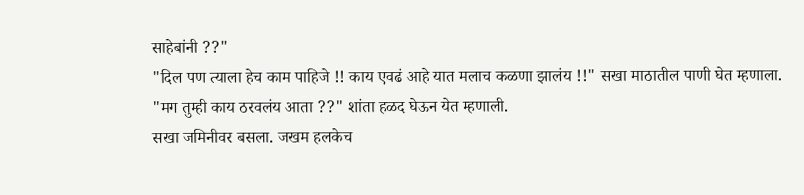साहेबांनी ??"
"दिल पण त्याला हेच काम पाहिजे !! काय एवढं आहे यात मलाच कळणा झालंय !!" सखा माठातील पाणी घेत म्हणाला.
"मग तुम्ही काय ठरवलंय आता ??" शांता हळद घेऊन येत म्हणाली.
सखा जमिनीवर बसला. जखम हलकेच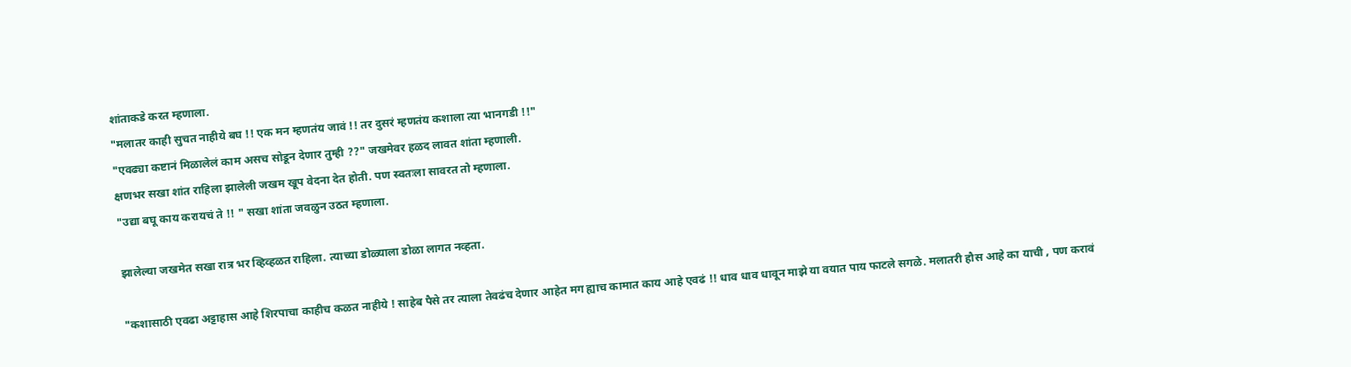शांताकडे करत म्हणाला.
"मलातर काही सुचत नाहीये बघ !! एक मन म्हणतंय जावं !! तर दुसरं म्हणतंय कशाला त्या भानगडी !!"
"एवढ्या कष्टानं मिळालेलं काम असच सोडून देणार तुम्ही ??" जखमेवर हळद लावत शांता म्हणाली.
क्षणभर सखा शांत राहिला झालेली जखम खूप वेदना देत होती. पण स्वतःला सावरत तो म्हणाला.
"उद्या बघू काय करायचं ते !! " सखा शांता जवळुन उठत म्हणाला.

झालेल्या जखमेत सखा रात्र भर व्हिव्हळत राहिला. त्याच्या डोळ्याला डोळा लागत नव्हता.

"कशासाठी एवढा अट्टाहास आहे शिरपाचा काहीच कळत नाहीये ! साहेब पैसे तर त्याला तेवढंच देणार आहेत मग ह्याच कामात काय आहे एवढं !! धाव धाव धावून माझे या वयात पाय फाटले सगळे. मलातरी हौस आहे का याची , पण करावं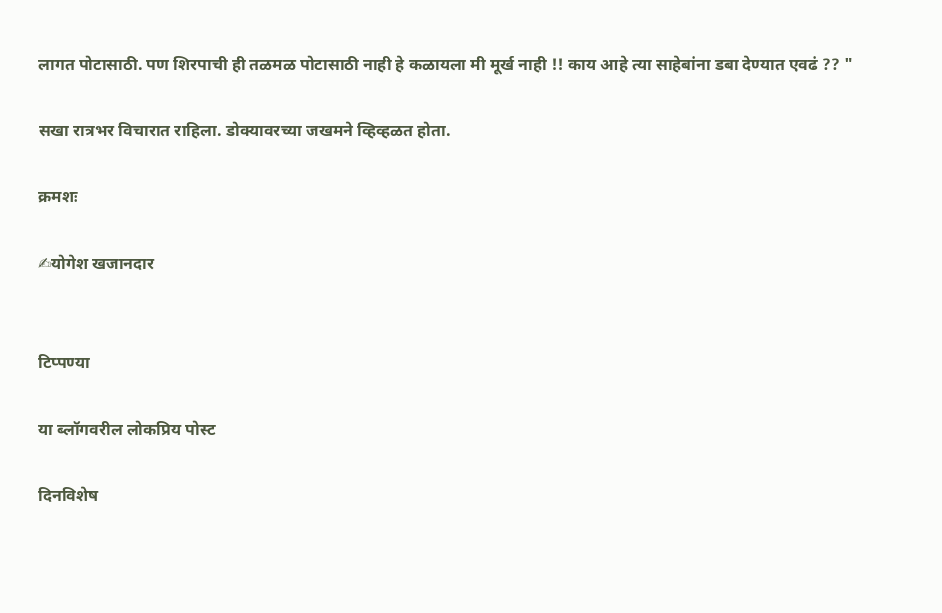लागत पोटासाठी. पण शिरपाची ही तळमळ पोटासाठी नाही हे कळायला मी मूर्ख नाही !! काय आहे त्या साहेबांना डबा देण्यात एवढं ?? "

सखा रात्रभर विचारात राहिला. डोक्यावरच्या जखमने व्हिव्हळत होता.

क्रमशः

✍योगेश खजानदार


टिप्पण्या

या ब्लॉगवरील लोकप्रिय पोस्ट

दिनविशेष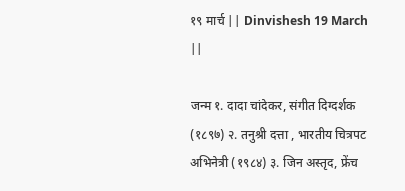१९ मार्च || Dinvishesh 19 March ||

जन्म १. दादा चांदेकर, संगीत दिग्दर्शक (१८९७) २. तनुश्री दत्ता , भारतीय चित्रपट अभिनेत्री (१९८४) ३. जिन अस्तृद, फ्रेंच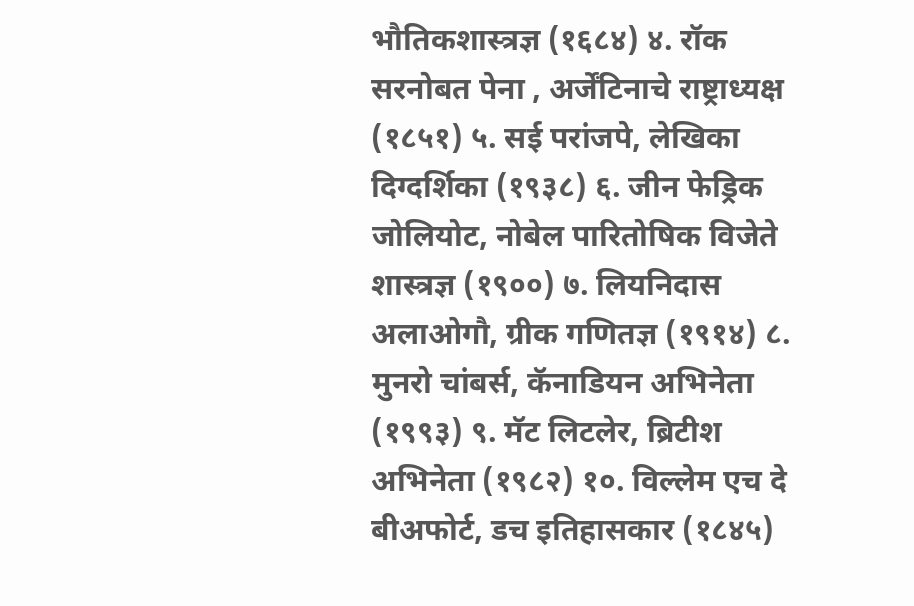भौतिकशास्त्रज्ञ (१६८४) ४. रॉक सरनोबत पेना , अर्जेंटिनाचे राष्ट्राध्यक्ष (१८५१) ५. सई परांजपे, लेखिका दिग्दर्शिका (१९३८) ६. जीन फेड्रिक जोलियोट, नोबेल पारितोषिक विजेते शास्त्रज्ञ (१९००) ७. लियनिदास अलाओगौ, ग्रीक गणितज्ञ (१९१४) ८. मुनरो चांबर्स, कॅनाडियन अभिनेता (१९९३) ९. मॅट लिटलेर, ब्रिटीश अभिनेता (१९८२) १०. विल्लेम एच दे बीअफोर्ट, डच इतिहासकार (१८४५)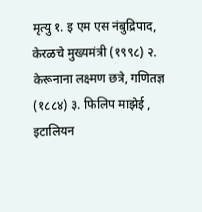मृत्यु १. इ एम एस नंबुद्रिपाद, केरळचे मुख्यमंत्री (१९९८) २. केरूनाना लक्ष्मण छत्रे, गणितज्ञ (१८८४) ३. फिलिप माझेई , इटालियन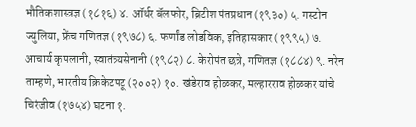भौतिकशास्त्रज्ञ (१८१६) ४. ऑर्थर बॅलफोर, ब्रिटीश पंतप्रधान (१९३०) ५. गस्टोन ज्युलिया, फ्रेंच गणितज्ञ (१९७८) ६. फर्णांड लोडविक, इतिहासकार (१९९५) ७. आचार्य कृपलानी, स्वातंत्र्यसेनानी (१९८२) ८. केरोपंत छत्रे, गणितज्ञ (१८८४) ९. नरेन ताम्हणे, भारतीय क्रिकेटपटू (२००२) १०. खंडेराव होळकर, मल्हारराव होळकर यांचे चिरंजीव (१७५४) घटना १.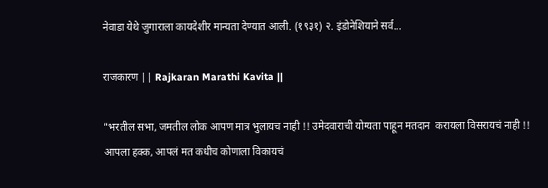नेवाडा येथे जुगाराला कायदेशीर मान्यता देण्यात आली. (१९३१) २. इंडोनेशियाने सर्व...

राजकारण || Rajkaran Marathi Kavita ||

"भरतील सभा, जमतील लोक आपण मात्र भुलायच नाही !! उमेदवाराची योग्यता पाहून मतदान  करायला विसरायचं नाही !! आपला हक्क, आपलं मत कधीच कोणाला विकायचं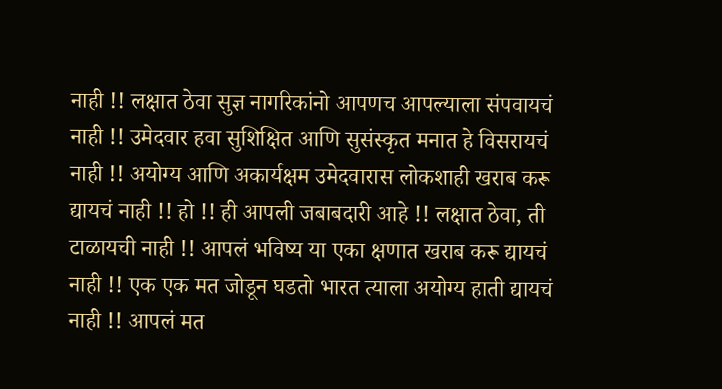नाही !! लक्षात ठेवा सुज्ञ नागरिकांनो आपणच आपल्याला संपवायचं नाही !! उमेदवार हवा सुशिक्षित आणि सुसंस्कृत मनात हे विसरायचं नाही !! अयोग्य आणि अकार्यक्षम उमेदवारास लोकशाही खराब करू द्यायचं नाही !! हो !! ही आपली जबाबदारी आहे !! लक्षात ठेवा, ती टाळायची नाही !! आपलं भविष्य या एका क्षणात खराब करू द्यायचं नाही !! एक एक मत जोडून घडतो भारत त्याला अयोग्य हाती द्यायचं नाही !! आपलं मत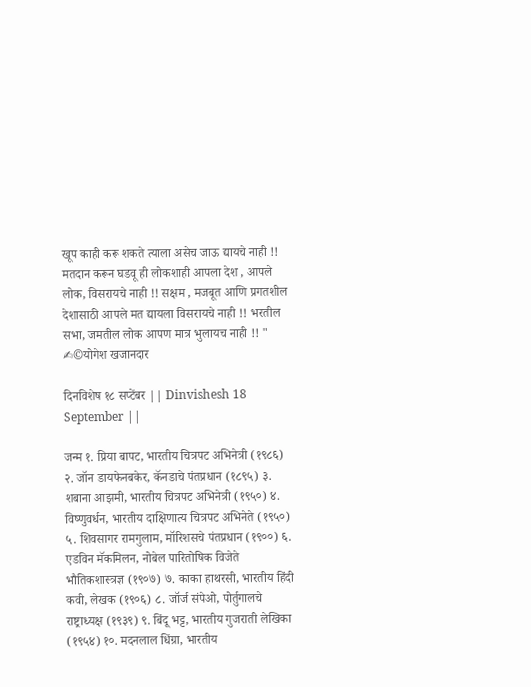खूप काही करू शकते त्याला असेच जाऊ द्यायचे नाही !! मतदान करून घडवू ही लोकशाही आपला देश , आपले लोक, विसरायचे नाही !! सक्षम , मजबूत आणि प्रगतशील देशासाठी आपले मत द्यायला विसरायचे नाही !! भरतील सभा, जमतील लोक आपण मात्र भुलायच नाही !! " ✍©योगेश खजानदार

दिनविशेष १८ सप्टेंबर || Dinvishesh 18 September ||

जन्म १. प्रिया बापट, भारतीय चित्रपट अभिनेत्री (१९८६) २. जॉन डायफेनबकेर, कॅनडाचे पंतप्रधान (१८९५) ३. शबाना आझमी, भारतीय चित्रपट अभिनेत्री (१९५०) ४. विष्णुवर्धन, भारतीय दाक्षिणात्य चित्रपट अभिनेते (१९५०) ५. शिवसागर रामगुलाम, मॉरिशसचे पंतप्रधान (१९००) ६. एडविन मॅकमिलन, नोबेल पारितोषिक विजेते भौतिकशास्त्रज्ञ (१९०७) ७. काका हाथरसी, भारतीय हिंदी कवी, लेखक (१९०६) ८. जॉर्ज संपेओ, पोर्तुगालचे राष्ट्राध्यक्ष (१९३९) ९. बिंदू भट्ट, भारतीय गुजराती लेखिका (१९५४) १०. मदनलाल धिंग्रा, भारतीय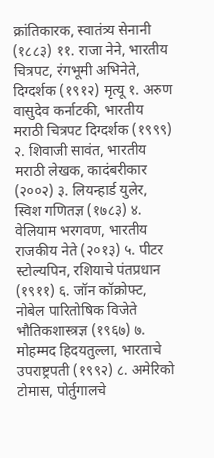क्रांतिकारक, स्वातंत्र्य सेनानी (१८८३) ११. राजा नेने, भारतीय चित्रपट, रंगभूमी अभिनेते, दिग्दर्शक (१९१२) मृत्यू १. अरुण वासुदेव कर्नाटकी, भारतीय मराठी चित्रपट दिग्दर्शक (१९९९) २. शिवाजी सावंत, भारतीय मराठी लेखक, कादंबरीकार (२००२) ३. लियन्हार्ड युलेर, स्विश गणितज्ञ (१७८३) ४. वेलियाम भरगवण, भारतीय राजकीय नेते (२०१३) ५. पीटर स्टोल्यपिन, रशियाचे पंतप्रधान (१९११) ६. जॉन कॉक्रोफ्ट, नोबेल पारितोषिक विजेते भौतिकशास्त्रज्ञ (१९६७) ७. मोहम्मद हिदयतुल्ला, भारताचे उपराष्ट्रपती (१९९२) ८. अमेरिको टोमास, पोर्तुगालचे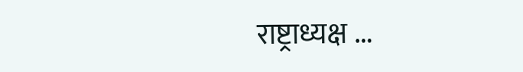राष्ट्राध्यक्ष ...